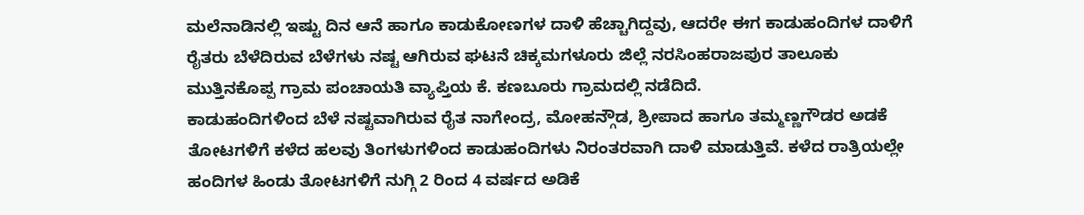ಮಲೆನಾಡಿನಲ್ಲಿ ಇಷ್ಟು ದಿನ ಆನೆ ಹಾಗೂ ಕಾಡುಕೋಣಗಳ ದಾಳಿ ಹೆಚ್ಚಾಗಿದ್ದವು, ಆದರೇ ಈಗ ಕಾಡುಹಂದಿಗಳ ದಾಳಿಗೆ ರೈತರು ಬೆಳೆದಿರುವ ಬೆಳೆಗಳು ನಷ್ಟ ಆಗಿರುವ ಘಟನೆ ಚಿಕ್ಕಮಗಳೂರು ಜಿಲ್ಲೆ ನರಸಿಂಹರಾಜಪುರ ತಾಲೂಕು ಮುತ್ತಿನಕೊಪ್ಪ ಗ್ರಾಮ ಪಂಚಾಯತಿ ವ್ಯಾಪ್ತಿಯ ಕೆ. ಕಣಬೂರು ಗ್ರಾಮದಲ್ಲಿ ನಡೆದಿದೆ.
ಕಾಡುಹಂದಿಗಳಿಂದ ಬೆಳೆ ನಷ್ಟವಾಗಿರುವ ರೈತ ನಾಗೇಂದ್ರ, ಮೋಹನ್ಗೌಡ, ಶ್ರೀಪಾದ ಹಾಗೂ ತಮ್ಮಣ್ಣಗೌಡರ ಅಡಕೆ ತೋಟಗಳಿಗೆ ಕಳೆದ ಹಲವು ತಿಂಗಳುಗಳಿಂದ ಕಾಡುಹಂದಿಗಳು ನಿರಂತರವಾಗಿ ದಾಳಿ ಮಾಡುತ್ತಿವೆ. ಕಳೆದ ರಾತ್ರಿಯಲ್ಲೇ ಹಂದಿಗಳ ಹಿಂಡು ತೋಟಗಳಿಗೆ ನುಗ್ಗಿ 2 ರಿಂದ 4 ವರ್ಷದ ಅಡಿಕೆ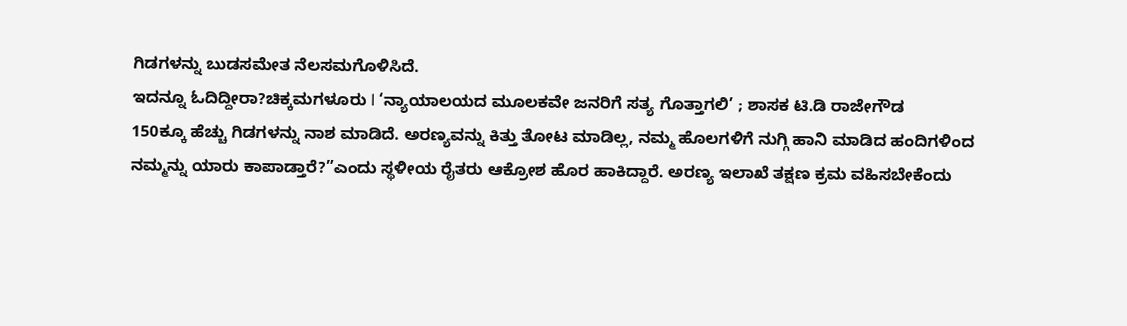ಗಿಡಗಳನ್ನು ಬುಡಸಮೇತ ನೆಲಸಮಗೊಳಿಸಿದೆ.
ಇದನ್ನೂ ಓದಿದ್ದೀರಾ?ಚಿಕ್ಕಮಗಳೂರು l ‘ನ್ಯಾಯಾಲಯದ ಮೂಲಕವೇ ಜನರಿಗೆ ಸತ್ಯ ಗೊತ್ತಾಗಲಿ’ ; ಶಾಸಕ ಟಿ.ಡಿ ರಾಜೇಗೌಡ
150ಕ್ಕೂ ಹೆಚ್ಚು ಗಿಡಗಳನ್ನು ನಾಶ ಮಾಡಿದೆ. ಅರಣ್ಯವನ್ನು ಕಿತ್ತು ತೋಟ ಮಾಡಿಲ್ಲ, ನಮ್ಮ ಹೊಲಗಳಿಗೆ ನುಗ್ಗಿ ಹಾನಿ ಮಾಡಿದ ಹಂದಿಗಳಿಂದ ನಮ್ಮನ್ನು ಯಾರು ಕಾಪಾಡ್ತಾರೆ?”ಎಂದು ಸ್ಥಳೀಯ ರೈತರು ಆಕ್ರೋಶ ಹೊರ ಹಾಕಿದ್ದಾರೆ. ಅರಣ್ಯ ಇಲಾಖೆ ತಕ್ಷಣ ಕ್ರಮ ವಹಿಸಬೇಕೆಂದು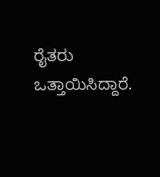ರೈತರು ಒತ್ತಾಯಿಸಿದ್ದಾರೆ.